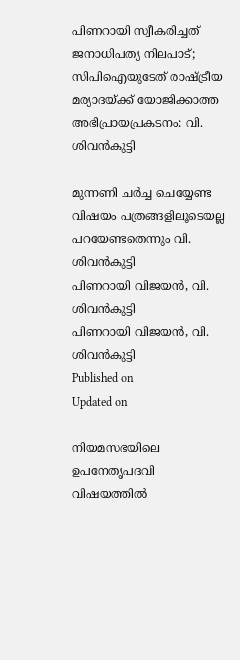പിണറായി സ്വീകരിച്ചത് ജനാധിപത്യ നിലപാട്; സിപിഐയുടേത് രാഷ്ട്രീയ മര്യാദയ്ക്ക് യോജിക്കാത്ത അഭിപ്രായപ്രകടനം: വി. ശിവന്‍കുട്ടി

മുന്നണി ചര്‍ച്ച ചെയ്യേണ്ട വിഷയം പത്രങ്ങളിലൂടെയല്ല പറയേണ്ടതെന്നും വി. ശിവന്‍കുട്ടി
പിണറായി വിജയന്‍, വി. ശിവന്‍കുട്ടി
പിണറായി വിജയന്‍, വി. ശിവന്‍കുട്ടി
Published on
Updated on

നിയമസഭയിലെ ഉപനേതൃപദവി വിഷയത്തില്‍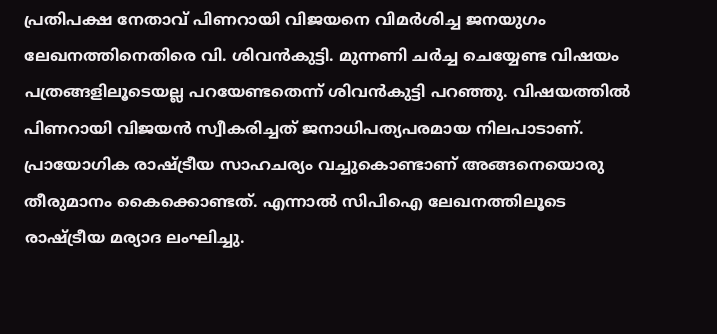പ്രതിപക്ഷ നേതാവ് പിണറായി വിജയനെ വിമര്‍ശിച്ച ജനയുഗം ലേഖനത്തിനെതിരെ വി. ശിവന്‍കുട്ടി. മുന്നണി ചര്‍ച്ച ചെയ്യേണ്ട വിഷയം പത്രങ്ങളിലൂടെയല്ല പറയേണ്ടതെന്ന് ശിവന്‍കുട്ടി പറഞ്ഞു. വിഷയത്തില്‍ പിണറായി വിജയന്‍ സ്വീകരിച്ചത് ജനാധിപത്യപരമായ നിലപാടാണ്. പ്രായോഗിക രാഷ്ട്രീയ സാഹചര്യം വച്ചുകൊണ്ടാണ് അങ്ങനെയൊരു തീരുമാനം കൈക്കൊണ്ടത്. എന്നാല്‍ സിപിഐ ലേഖനത്തിലൂടെ രാഷ്ട്രീയ മര്യാദ ലംഘിച്ചു.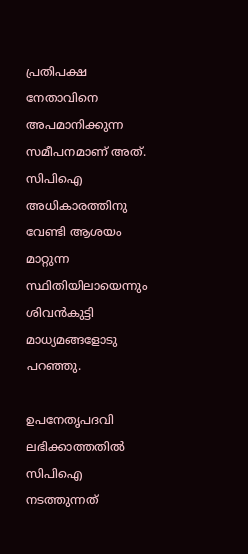പ്രതിപക്ഷ നേതാവിനെ അപമാനിക്കുന്ന സമീപനമാണ് അത്. സിപിഐ അധികാരത്തിനു വേണ്ടി ആശയം മാറ്റുന്ന സ്ഥിതിയിലായെന്നും ശിവന്‍കുട്ടി മാധ്യമങ്ങളോടു പറഞ്ഞു.

ഉപനേതൃപദവി ലഭിക്കാത്തതിൽ സിപിഐ നടത്തുന്നത്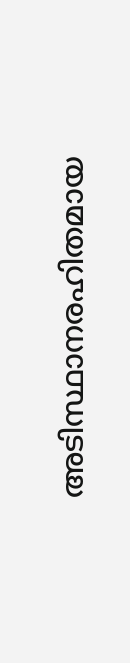അടിസ്ഥാനരഹിതമായ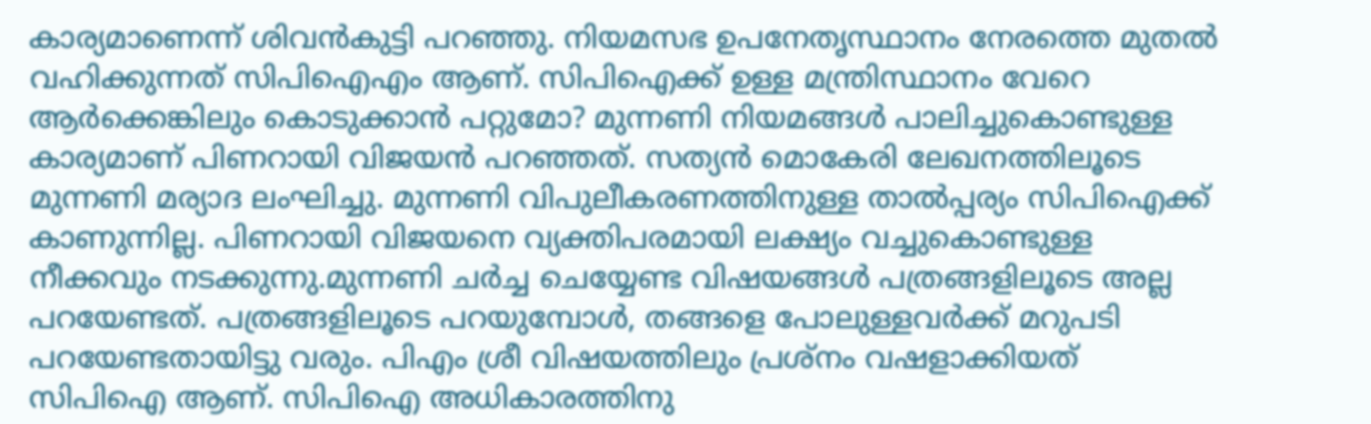കാര്യമാണെന്ന് ശിവന്‍കുട്ടി പറഞ്ഞു. നിയമസഭ ഉപനേതൃസ്ഥാനം നേരത്തെ മുതൽ വഹിക്കുന്നത് സിപിഐഎം ആണ്. സിപിഐക്ക് ഉള്ള മന്ത്രിസ്ഥാനം വേറെ ആർക്കെങ്കിലും കൊടുക്കാൻ പറ്റുമോ? മുന്നണി നിയമങ്ങൾ പാലിച്ചുകൊണ്ടുള്ള കാര്യമാണ് പിണറായി വിജയൻ പറഞ്ഞത്. സത്യൻ മൊകേരി ലേഖനത്തിലൂടെ മുന്നണി മര്യാദ ലംഘിച്ചു. മുന്നണി വിപുലീകരണത്തിനുള്ള താല്‍പ്പര്യം സിപിഐക്ക് കാണുന്നില്ല. പിണറായി വിജയനെ വ്യക്തിപരമായി ലക്ഷ്യം വച്ചുകൊണ്ടുള്ള നീക്കവും നടക്കുന്നു.മുന്നണി ചർച്ച ചെയ്യേണ്ട വിഷയങ്ങൾ പത്രങ്ങളിലൂടെ അല്ല പറയേണ്ടത്. പത്രങ്ങളിലൂടെ പറയുമ്പോള്‍, തങ്ങളെ പോലുള്ളവര്‍ക്ക് മറുപടി പറയേണ്ടതായിട്ടു വരും. പിഎം ശ്രീ വിഷയത്തിലും പ്രശ്നം വഷളാക്കിയത് സിപിഐ ആണ്. സിപിഐ അധികാരത്തിനു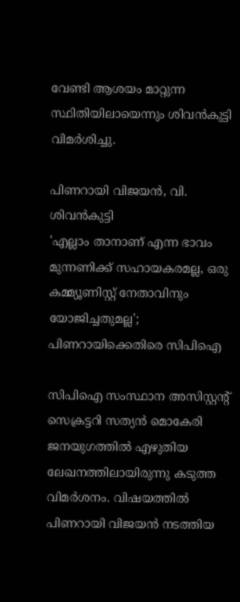വേണ്ടി ആശയം മാറ്റുന്ന സ്ഥിതിയിലായെന്നും ശിവന്‍കുട്ടി വിമര്‍ശിച്ചു.

പിണറായി വിജയന്‍, വി. ശിവന്‍കുട്ടി
'എല്ലാം താനാണ് എന്ന ഭാവം മുന്നണിക്ക് സഹായകരമല്ല, ഒരു കമ്മ്യൂണിസ്റ്റ് നേതാവിനും യോജിച്ചതുമല്ല'; പിണറായിക്കെതിരെ സിപിഐ

സിപിഐ സംസ്ഥാന അസിസ്റ്റന്റ് സെക്രട്ടറി സത്യന്‍ മൊകേരി ജനയുഗത്തില്‍ എഴുതിയ ലേഖനത്തിലായിരുന്നു കടുത്ത വിമര്‍ശനം. വിഷയത്തില്‍ പിണറായി വിജയന്‍ നടത്തിയ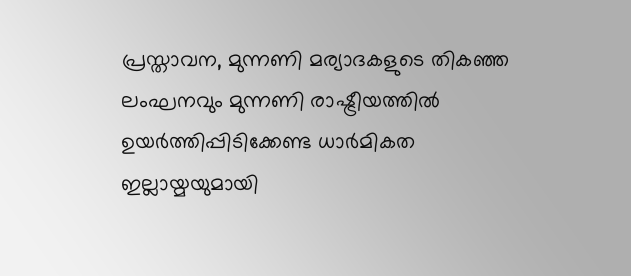പ്രസ്താവന, മുന്നണി മര്യാദകളുടെ തികഞ്ഞ ലംഘനവും മുന്നണി രാഷ്ട്രീയത്തില്‍ ഉയര്‍ത്തിപ്പിടിക്കേണ്ട ധാര്‍മികത ഇല്ലായ്മയുമായി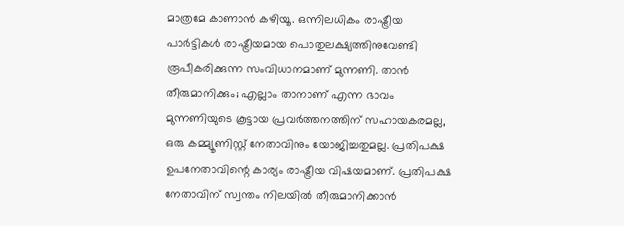മാത്രമേ കാണാന്‍ കഴിയൂ. ഒന്നിലധികം രാഷ്ട്രീയ പാര്‍ട്ടികള്‍ രാഷ്ട്രീയമായ പൊതുലക്ഷ്യത്തിനുവേണ്ടി രൂപീകരിക്കുന്ന സംവിധാനമാണ് മുന്നണി. താന്‍ തീരുമാനിക്കും; എല്ലാം താനാണ് എന്ന ഭാവം മുന്നണിയുടെ കൂട്ടായ പ്രവര്‍ത്തനത്തിന് സഹായകരമല്ല, ഒരു കമ്മ്യൂണിസ്റ്റ് നേതാവിനും യോജിച്ചതുമല്ല. പ്രതിപക്ഷ ഉപനേതാവിന്റെ കാര്യം രാഷ്ട്രീയ വിഷയമാണ്. പ്രതിപക്ഷ നേതാവിന് സ്വന്തം നിലയില്‍ തീരുമാനിക്കാന്‍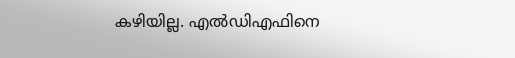കഴിയില്ല. എല്‍ഡിഎഫിനെ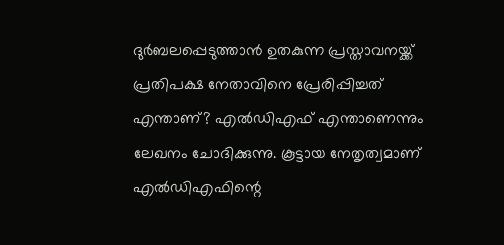ദുര്‍ബലപ്പെടുത്താന്‍ ഉതകുന്ന പ്രസ്താവനയ്ക്ക് പ്രതിപക്ഷ നേതാവിനെ പ്രേരിപ്പിച്ചത് എന്താണ്? എല്‍ഡിഎഫ് എന്താണെന്നും ലേഖനം ചോദിക്കുന്നു. കൂട്ടായ നേതൃത്വമാണ് എല്‍ഡിഎഫിന്റെ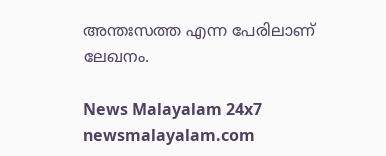അന്തഃസത്ത എന്ന പേരിലാണ് ലേഖനം.

News Malayalam 24x7
newsmalayalam.com